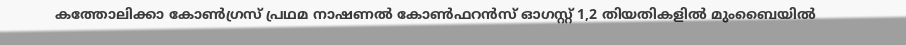കത്തോലിക്കാ കോണ്‍ഗ്രസ് പ്രഥമ നാഷണല്‍ കോണ്‍ഫറന്‍സ് ഓഗസ്റ്റ് 1,2 തിയതികളില്‍ മുംബൈയില്‍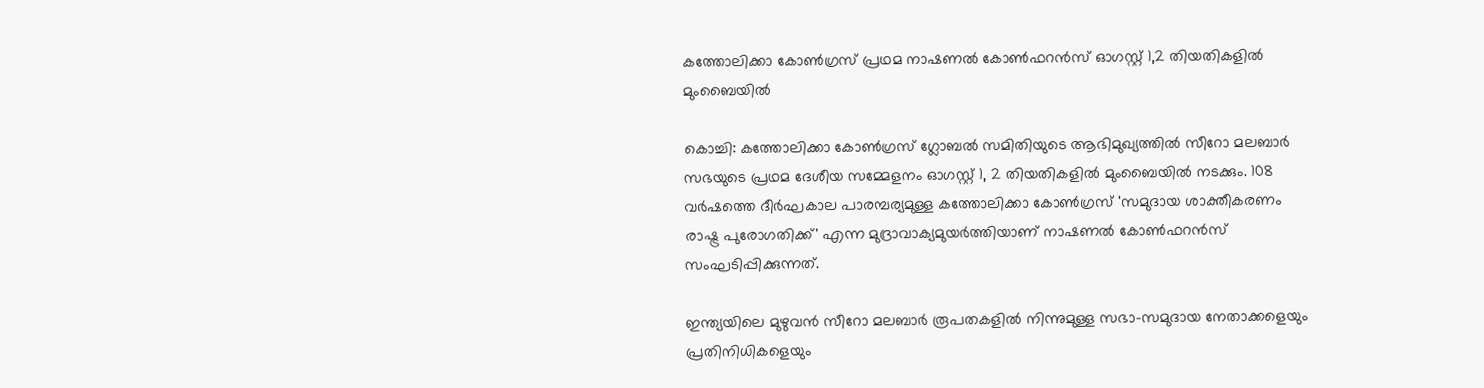കത്തോലിക്കാ കോണ്‍ഗ്രസ് പ്രഥമ നാഷണല്‍ കോണ്‍ഫറന്‍സ് ഓഗസ്റ്റ് 1,2 തിയതികളില്‍ മുംബൈയില്‍

കൊച്ചി: കത്തോലിക്കാ കോണ്‍ഗ്രസ് ഗ്ലോബല്‍ സമിതിയുടെ ആഭിമുഖ്യത്തില്‍ സീറോ മലബാര്‍ സഭയുടെ പ്രഥമ ദേശീയ സമ്മേളനം ഓഗസ്റ്റ് 1, 2 തിയതികളില്‍ മുംബൈയില്‍ നടക്കും. 108 വര്‍ഷത്തെ ദീര്‍ഘകാല പാരമ്പര്യമുള്ള കത്തോലിക്കാ കോണ്‍ഗ്രസ് 'സമുദായ ശാക്തീകരണം രാഷ്ട്ര പുരോഗതിക്ക്' എന്ന മുദ്രാവാക്യമുയര്‍ത്തിയാണ് നാഷണല്‍ കോണ്‍ഫറന്‍സ് സംഘടിപ്പിക്കുന്നത്.

ഇന്ത്യയിലെ മുഴുവന്‍ സീറോ മലബാര്‍ രൂപതകളില്‍ നിന്നുമുള്ള സഭാ-സമുദായ നേതാക്കളെയും പ്രതിനിധികളെയും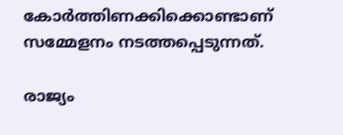കോര്‍ത്തിണക്കിക്കൊണ്ടാണ് സമ്മേളനം നടത്തപ്പെടുന്നത്.

രാജ്യം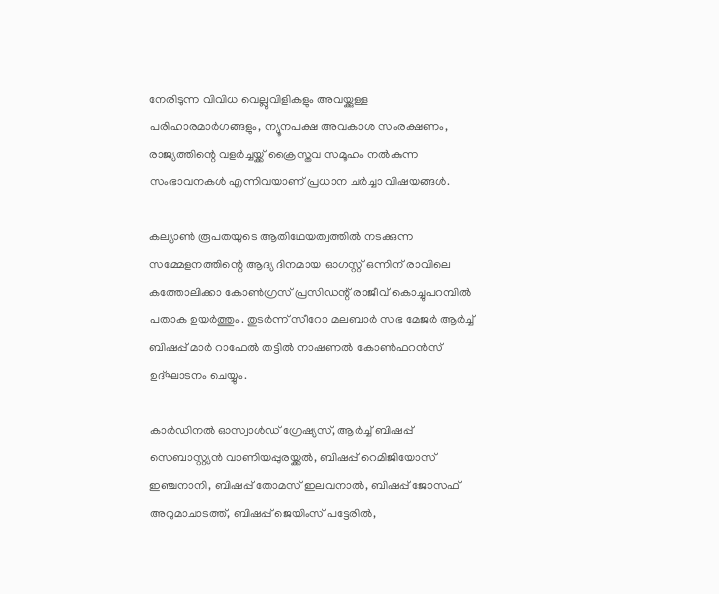നേരിടുന്ന വിവിധ വെല്ലുവിളികളും അവയ്ക്കുള്ള പരിഹാരമാര്‍ഗങ്ങളും, ന്യൂനപക്ഷ അവകാശ സംരക്ഷണം, രാജ്യത്തിന്റെ വളര്‍ച്ചയ്ക്ക് ക്രൈസ്തവ സമൂഹം നല്‍കുന്ന സംഭാവനകള്‍ എന്നിവയാണ് പ്രധാന ചര്‍ച്ചാ വിഷയങ്ങള്‍.

കല്യാണ്‍ രൂപതയുടെ ആതിഥേയത്വത്തില്‍ നടക്കുന്ന സമ്മേളനത്തിന്റെ ആദ്യ ദിനമായ ഓഗസ്റ്റ് ഒന്നിന് രാവിലെ കത്തോലിക്കാ കോണ്‍ഗ്രസ് പ്രസിഡന്റ് രാജീവ് കൊച്ചുപറമ്പില്‍ പതാക ഉയര്‍ത്തും. തുടര്‍ന്ന് സീറോ മലബാര്‍ സഭ മേജര്‍ ആര്‍ച്ച് ബിഷപ്പ് മാര്‍ റാഫേല്‍ തട്ടില്‍ നാഷണല്‍ കോണ്‍ഫറന്‍സ് ഉദ്ഘാടനം ചെയ്യും.

കാര്‍ഡിനല്‍ ഓസ്വാള്‍ഡ് ഗ്രേഷ്യസ്, ആര്‍ച്ച് ബിഷപ്പ് സെബാസ്റ്റ്യന്‍ വാണിയപ്പുരയ്ക്കല്‍, ബിഷപ്പ് റെമിജിയോസ് ഇഞ്ചനാനി, ബിഷപ്പ് തോമസ് ഇലവനാല്‍, ബിഷപ്പ് ജോസഫ് അറുമാചാടത്ത്, ബിഷപ്പ് ജെയിംസ് പട്ടേരില്‍,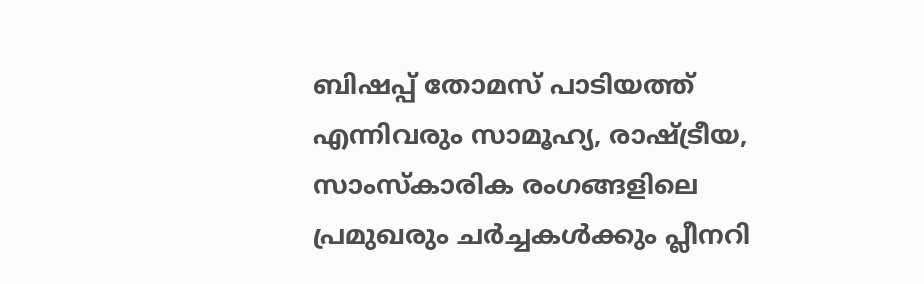ബിഷപ്പ് തോമസ് പാടിയത്ത് എന്നിവരും സാമൂഹ്യ, രാഷ്ട്രീയ, സാംസ്‌കാരിക രംഗങ്ങളിലെ പ്രമുഖരും ചര്‍ച്ചകള്‍ക്കും പ്ലീനറി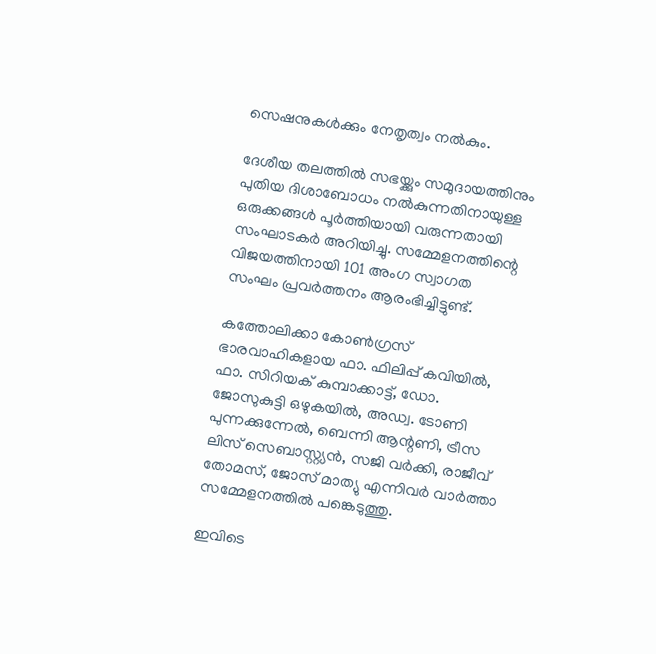സെഷനുകള്‍ക്കും നേതൃത്വം നല്‍കും.

ദേശീയ തലത്തില്‍ സഭയ്ക്കും സമുദായത്തിനും പുതിയ ദിശാബോധം നല്‍കുന്നതിനായുള്ള ഒരുക്കങ്ങള്‍ പൂര്‍ത്തിയായി വരുന്നതായി സംഘാടകര്‍ അറിയിച്ചു. സമ്മേളനത്തിന്റെ വിജയത്തിനായി 101 അംഗ സ്വാഗത സംഘം പ്രവര്‍ത്തനം ആരംഭിച്ചിട്ടുണ്ട്.

കത്തോലിക്കാ കോണ്‍ഗ്രസ് ഭാരവാഹികളായ ഫാ. ഫിലിപ്പ് കവിയില്‍, ഫാ. സിറിയക് കുമ്പാക്കാട്ട്, ഡോ. ജോസുകുട്ടി ഒഴുകയില്‍, അഡ്വ. ടോണി പുന്നക്കുന്നേല്‍, ബെന്നി ആന്റണി, ട്രീസ ലിസ് സെബാസ്റ്റ്യന്‍, സജി വര്‍ക്കി, രാജീവ് തോമസ്, ജോസ് മാത്യു എന്നിവര്‍ വാര്‍ത്താ സമ്മേളനത്തില്‍ പങ്കെടുത്തു.

ഇവിടെ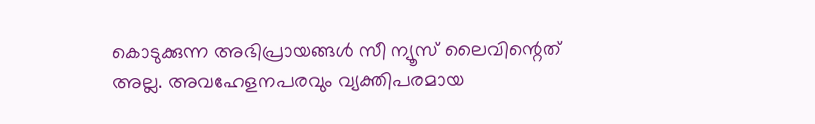കൊടുക്കുന്ന അഭിപ്രായങ്ങള്‍ സീ ന്യൂസ് ലൈവിന്റെത് അല്ല. അവഹേളനപരവും വ്യക്തിപരമായ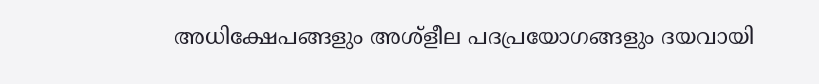അധിക്ഷേപങ്ങളും അശ്‌ളീല പദപ്രയോഗങ്ങളും ദയവായി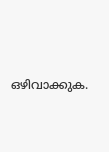ഒഴിവാക്കുക.